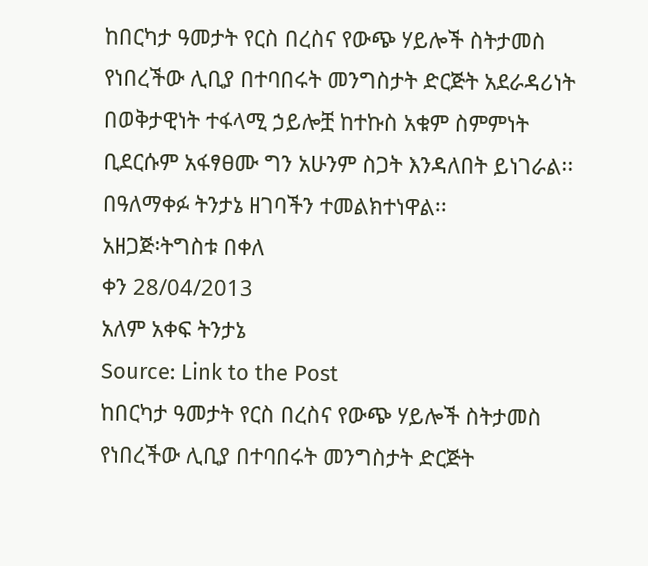ከበርካታ ዓመታት የርስ በረስና የውጭ ሃይሎች ስትታመስ የነበረችው ሊቢያ በተባበሩት መንግስታት ድርጅት አደራዳሪነት በወቅታዊነት ተፋላሚ ኃይሎቿ ከተኩስ አቁም ስምምነት ቢደርሱም አፋፃፀሙ ግን አሁንም ስጋት እንዳለበት ይነገራል፡፡
በዓለማቀፉ ትንታኔ ዘገባችን ተመልክተነዋል፡፡
አዘጋጅ፡ትግስቱ በቀለ
ቀን 28/04/2013
አለም አቀፍ ትንታኔ
Source: Link to the Post
ከበርካታ ዓመታት የርስ በረስና የውጭ ሃይሎች ስትታመስ የነበረችው ሊቢያ በተባበሩት መንግስታት ድርጅት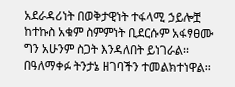አደራዳሪነት በወቅታዊነት ተፋላሚ ኃይሎቿ ከተኩስ አቁም ስምምነት ቢደርሱም አፋፃፀሙ ግን አሁንም ስጋት እንዳለበት ይነገራል፡፡
በዓለማቀፉ ትንታኔ ዘገባችን ተመልክተነዋል፡፡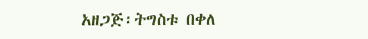አዘጋጅ፡ትግስቱ በቀለ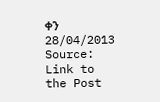ቀን 28/04/2013
Source: Link to the Post